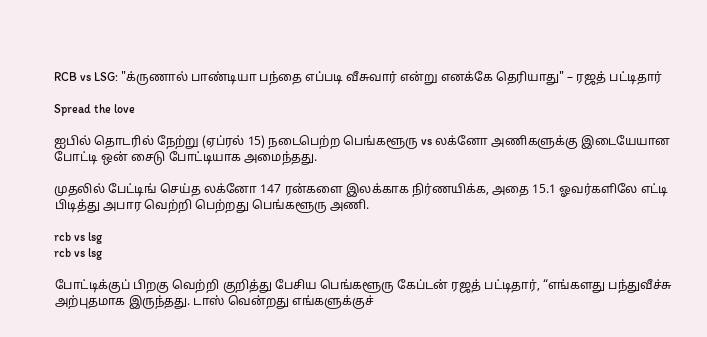RCB vs LSG: "க்ருணால் பாண்டியா பந்தை எப்படி வீசுவார் என்று எனக்கே தெரியாது" – ரஜத் பட்டிதார்

Spread the love

ஐபில் தொடரில் நேற்று (ஏப்ரல் 15) நடைபெற்ற பெங்களூரு vs லக்னோ அணிகளுக்கு இடையேயான போட்டி ஒன் சைடு போட்டியாக அமைந்தது.

முதலில் பேட்டிங் செய்த லக்னோ 147 ரன்களை இலக்காக நிர்ணயிக்க, அதை 15.1 ஓவர்களிலே எட்டி பிடித்து அபார வெற்றி பெற்றது பெங்களூரு அணி.

rcb vs lsg
rcb vs lsg

போட்டிக்குப் பிறகு வெற்றி குறித்து பேசிய பெங்களூரு கேப்டன் ரஜத் பட்டிதார், “எங்களது பந்துவீச்சு அற்புதமாக இருந்தது. டாஸ் வென்றது எங்களுக்குச்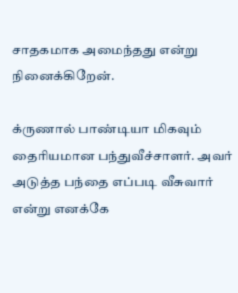சாதகமாக அமைந்தது என்று நினைக்கிறேன்.

க்ருணால் பாண்டியா மிகவும் தைரியமான பந்துவீச்சாளர். அவர் அடுத்த பந்தை எப்படி வீசுவார் என்று எனக்கே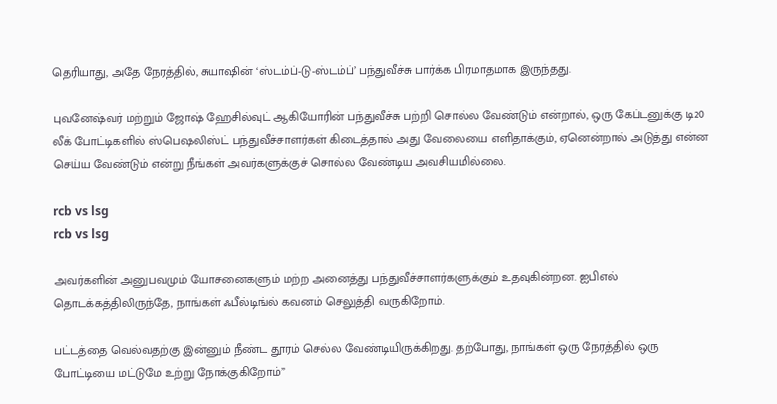தெரியாது, அதே நேரத்தில், சுயாஷின் ‘ஸ்டம்ப்-டு-ஸ்டம்ப்’ பந்துவீச்சு பார்க்க பிரமாதமாக இருந்தது.

புவனேஷ்வர் மற்றும் ஜோஷ் ஹேசில்வுட் ஆகியோரின் பந்துவீச்சு பற்றி சொல்ல வேண்டும் என்றால், ஒரு கேப்டனுக்கு டி20 லீக் போட்டிகளில் ஸ்பெஷலிஸ்ட் பந்துவீச்சாளர்கள் கிடைத்தால் அது வேலையை எளிதாக்கும், ஏனென்றால் அடுத்து என்ன செய்ய வேண்டும் என்று நீங்கள் அவர்களுக்குச் சொல்ல வேண்டிய அவசியமில்லை.

rcb vs lsg
rcb vs lsg

அவர்களின் அனுபவமும் யோசனைகளும் மற்ற அனைத்து பந்துவீச்சாளர்களுக்கும் உதவுகின்றன. ஐபிஎல் தொடக்கத்திலிருந்தே, நாங்கள் ஃபீல்டிங்ல் கவனம் செலுத்தி வருகிறோம்.

பட்டத்தை வெல்வதற்கு இன்னும் நீண்ட தூரம் செல்ல வேண்டியிருக்கிறது. தற்போது, நாங்கள் ஒரு நேரத்தில் ஒரு போட்டியை மட்டுமே உற்று நோக்குகிறோம்”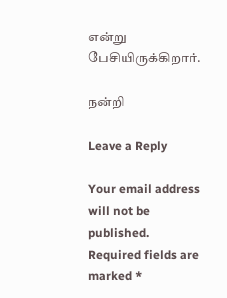என்று பேசியிருக்கிறார்.

நன்றி

Leave a Reply

Your email address will not be published. Required fields are marked *